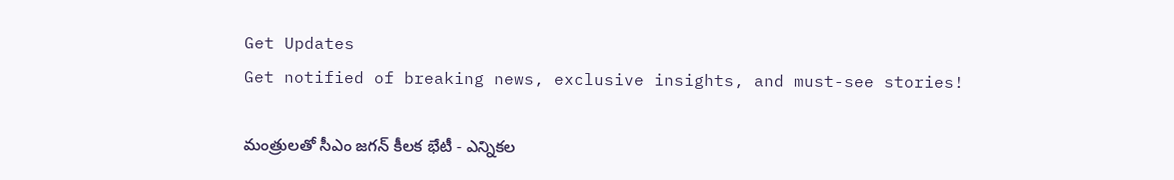Get Updates
Get notified of breaking news, exclusive insights, and must-see stories!

మంత్రులతో సీఎం జగన్ కీలక భేటీ - ఎన్నికల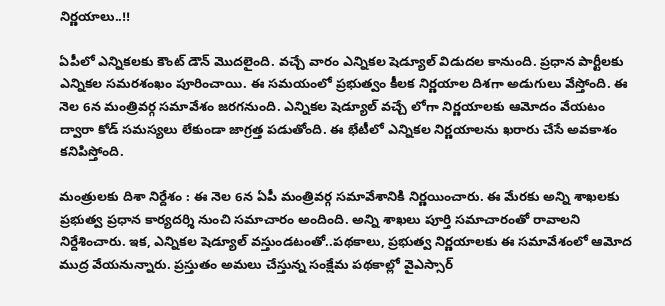నిర్ణయాలు..!!

ఏపీలో ఎన్నికలకు కౌంట్ డౌన్ మొదలైంది. వచ్చే వారం ఎన్నికల షెడ్యూల్ విడుదల కానుంది. ప్రధాన పార్టీలకు ఎన్నికల సమరశంఖం పూరించాయి. ఈ సమయంలో ప్రభుత్వం కీలక నిర్ణయాల దిశగా అడుగులు వేస్తోంది. ఈ నెల 6న మంత్రివర్గ సమావేశం జరగనుంది. ఎన్నికల షెడ్యూల్ వచ్చే లోగా నిర్ణయాలకు ఆమోదం వేయటం ద్వారా కోడ్ సమస్యలు లేకుండా జాగ్రత్త పడుతోంది. ఈ భేటీలో ఎన్నికల నిర్ణయాలను ఖరారు చేసే అవకాశం కనిపిస్తోంది.

మంత్రులకు దిశా నిర్దేశం : ఈ నెల 6న ఏపీ మంత్రివర్గ సమావేశానికి నిర్ణయించారు. ఈ మేరకు అన్ని శాఖలకు ప్రభుత్వ ప్రధాన కార్యదర్శి నుంచి సమాచారం అందింది. అన్ని శాఖలు పూర్తి సమాచారంతో రావాలని నిర్దేశించారు. ఇక, ఎన్నికల షెడ్యూల్ వస్తుండటంతో..పథకాలు, ప్రభుత్వ నిర్ణయాలకు ఈ సమావేశంలో ఆమోద ముద్ర వేయనున్నారు. ప్రస్తుతం అమలు చేస్తున్న సంక్షేమ పథకాల్లో వైఎస్సార్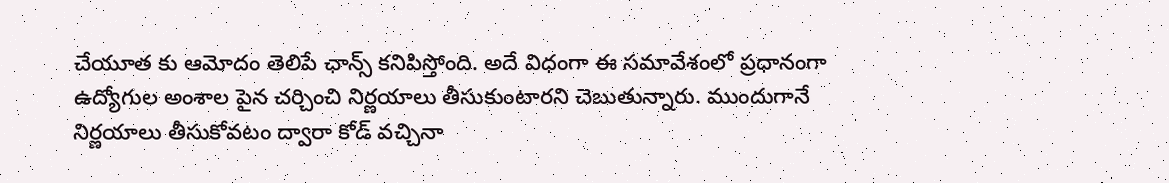చేయూత కు ఆమోదం తెలిపే ఛాన్స్ కనిపిస్తోంది. అదే విధంగా ఈ సమావేశంలో ప్రధానంగా ఉద్యోగుల అంశాల పైన చర్చించి నిర్ణయాలు తీసుకుంటారని చెబుతున్నారు. ముందుగానే నిర్ణయాలు తీసుకోవటం ద్వారా కోడ్ వచ్చినా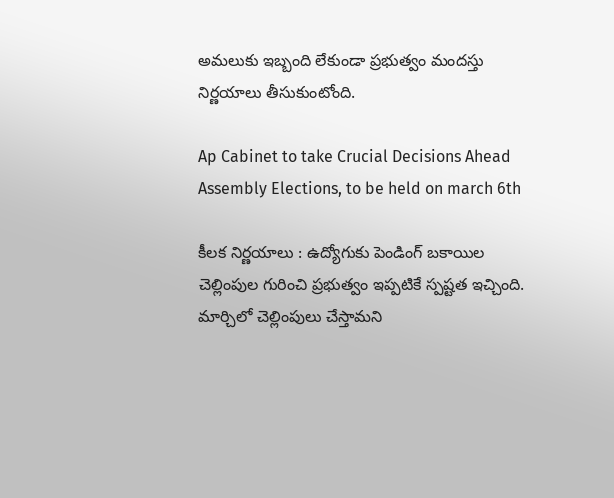అమలుకు ఇబ్బంది లేకుండా ప్రభుత్వం మందస్తు నిర్ణయాలు తీసుకుంటోంది.

Ap Cabinet to take Crucial Decisions Ahead Assembly Elections, to be held on march 6th

కీలక నిర్ణయాలు : ఉద్యోగుకు పెండింగ్ బకాయిల చెల్లింపుల గురించి ప్రభుత్వం ఇప్పటికే స్పష్టత ఇచ్చింది. మార్చిలో చెల్లింపులు చేస్తామని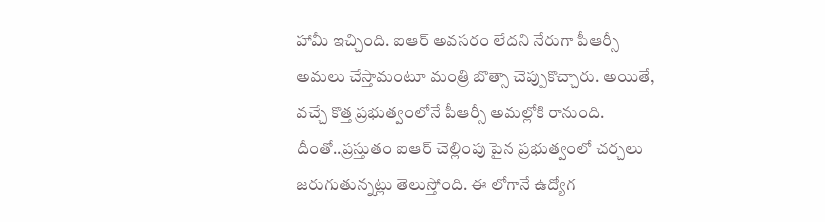హామీ ఇచ్చింది. ఐఆర్ అవసరం లేదని నేరుగా పీఆర్సీ అమలు చేస్తామంటూ మంత్రి బొత్సా చెప్పుకొచ్చారు. అయితే, వచ్చే కొత్త ప్రభుత్వంలోనే పీఆర్సీ అమల్లోకి రానుంది. దీంతో..ప్రస్తుతం ఐఆర్ చెల్లింపు పైన ప్రభుత్వంలో చర్చలు జరుగుతున్నట్లు తెలుస్తోంది. ఈ లోగానే ఉద్యోగ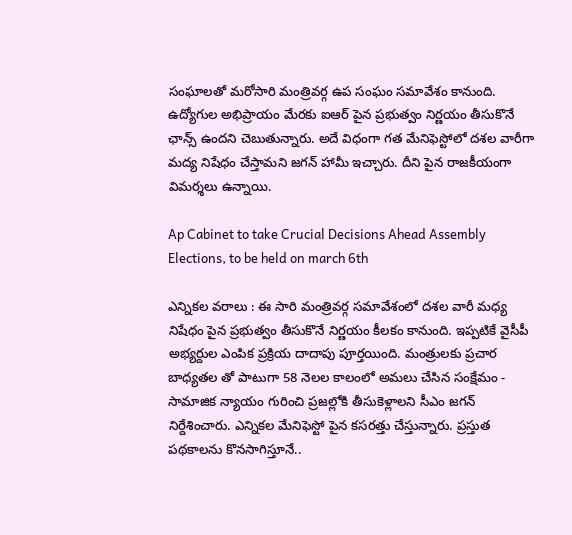సంఘాలతో మరోసారి మంత్రివర్గ ఉప సంఘం సమావేశం కానుంది. ఉద్యోగుల అభిప్రాయం మేరకు ఐఆర్ పైన ప్రభుత్వం నిర్ణయం తీసుకొనే ఛాన్స్ ఉందని చెబుతున్నారు. అదే విధంగా గత మేనిఫెస్టోలో దశల వారీగా మద్య నిషేధం చేస్తామని జగన్ హామీ ఇచ్చారు. దీని పైన రాజకీయంగా విమర్శలు ఉన్నాయి.

Ap Cabinet to take Crucial Decisions Ahead Assembly Elections, to be held on march 6th

ఎన్నికల వరాలు : ఈ సారి మంత్రివర్గ సమావేశంలో దశల వారీ మధ్య నిషేధం పైన ప్రభుత్వం తీసుకొనే నిర్ణయం కీలకం కానుంది. ఇప్పటికే వైసీపీ అభ్యర్దుల ఎంపిక ప్రక్రియ దాదాపు పూర్తయింది. మంత్రులకు ప్రచార బాధ్యతల తో పాటుగా 58 నెలల కాలంలో అమలు చేసిన సంక్షేమం - సామాజిక న్యాయం గురించి ప్రజల్లోకి తీసుకెళ్లాలని సీఎం జగన్ నిర్దేశించారు. ఎన్నికల మేనిఫెస్టో పైన కసరత్తు చేస్తున్నారు. ప్రస్తుత పథకాలను కొనసాగిస్తూనే..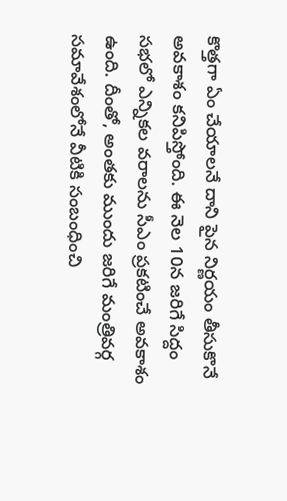కొత్తగా ఏం చేయాలనే దాని పైన నిర్ణయం తీసుకొనే అవకాశం కనిపిస్తోంది. ఈ నెల 10న జరిగే సిద్దం సభలో ఎన్నికల వరాలను సీఎం ప్రకటించే అవకాశం ఉంది. దీంతో, అంతకు ముందు జరిగే మంత్రివర్గ సమావేశంలోనే వీటికి సంబంధించి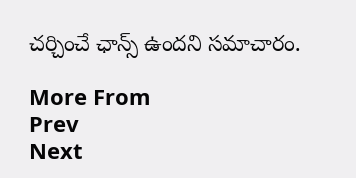చర్చించే ఛాన్స్ ఉందని సమాచారం.

More From
Prev
Next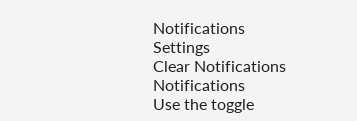Notifications
Settings
Clear Notifications
Notifications
Use the toggle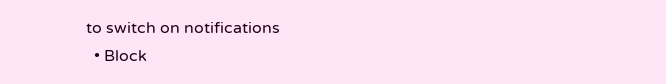to switch on notifications
  • Block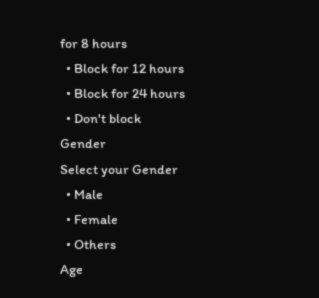for 8 hours
  • Block for 12 hours
  • Block for 24 hours
  • Don't block
Gender
Select your Gender
  • Male
  • Female
  • Others
Age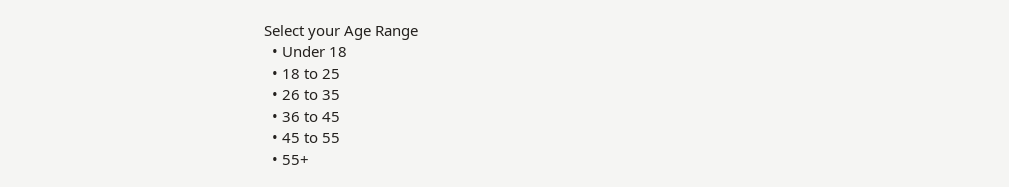Select your Age Range
  • Under 18
  • 18 to 25
  • 26 to 35
  • 36 to 45
  • 45 to 55
  • 55+